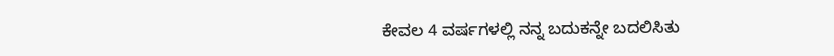ಕೇವಲ 4 ವರ್ಷಗಳಲ್ಲಿ ನನ್ನ ಬದುಕನ್ನೇ ಬದಲಿಸಿತು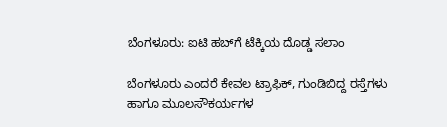ಬೆಂಗಳೂರು: ಐಟಿ ಹಬ್‌ಗೆ ಟೆಕ್ಕಿಯ ದೊಡ್ಡ ಸಲಾಂ

ಬೆಂಗಳೂರು ಎಂದರೆ ಕೇವಲ ಟ್ರಾಫಿಕ್, ಗುಂಡಿಬಿದ್ದ ರಸ್ತೆಗಳು ಹಾಗೂ ಮೂಲಸೌಕರ್ಯಗಳ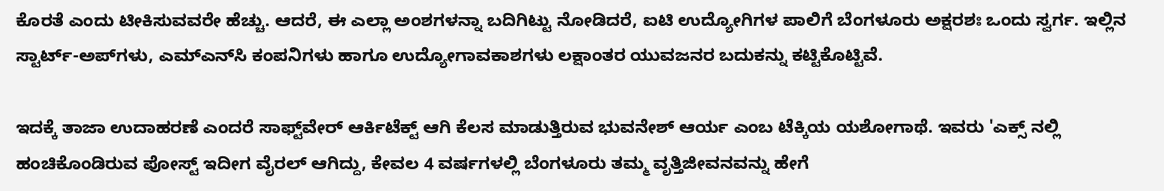ಕೊರತೆ ಎಂದು ಟೀಕಿಸುವವರೇ ಹೆಚ್ಚು. ಆದರೆ, ಈ ಎಲ್ಲಾ ಅಂಶಗಳನ್ನಾ ಬದಿಗಿಟ್ಟು ನೋಡಿದರೆ, ಐಟಿ ಉದ್ಯೋಗಿಗಳ ಪಾಲಿಗೆ ಬೆಂಗಳೂರು ಅಕ್ಷರಶಃ ಒಂದು ಸ್ವರ್ಗ. ಇಲ್ಲಿನ ಸ್ಟಾರ್ಟ್-ಅಪ್‌ಗಳು, ಎಮ್‌ಎನ್‌ಸಿ ಕಂಪನಿಗಳು ಹಾಗೂ ಉದ್ಯೋಗಾವಕಾಶಗಳು ಲಕ್ಷಾಂತರ ಯುವಜನರ ಬದುಕನ್ನು ಕಟ್ಟಿಕೊಟ್ಟಿವೆ.

ಇದಕ್ಕೆ ತಾಜಾ ಉದಾಹರಣೆ ಎಂದರೆ ಸಾಫ್ಟ್‌ವೇರ್ ಆರ್ಕಿಟೆಕ್ಟ್ ಆಗಿ ಕೆಲಸ ಮಾಡುತ್ತಿರುವ ಭುವನೇಶ್ ಆರ್ಯ ಎಂಬ ಟೆಕ್ಕಿಯ ಯಶೋಗಾಥೆ. ಇವರು 'ಎಕ್ಸ್ ನಲ್ಲಿ ಹಂಚಿಕೊಂಡಿರುವ ಪೋಸ್ಟ್ ಇದೀಗ ವೈರಲ್ ಆಗಿದ್ದು, ಕೇವಲ 4 ವರ್ಷಗಳಲ್ಲಿ ಬೆಂಗಳೂರು ತಮ್ಮ ವೃತ್ತಿಜೀವನವನ್ನು ಹೇಗೆ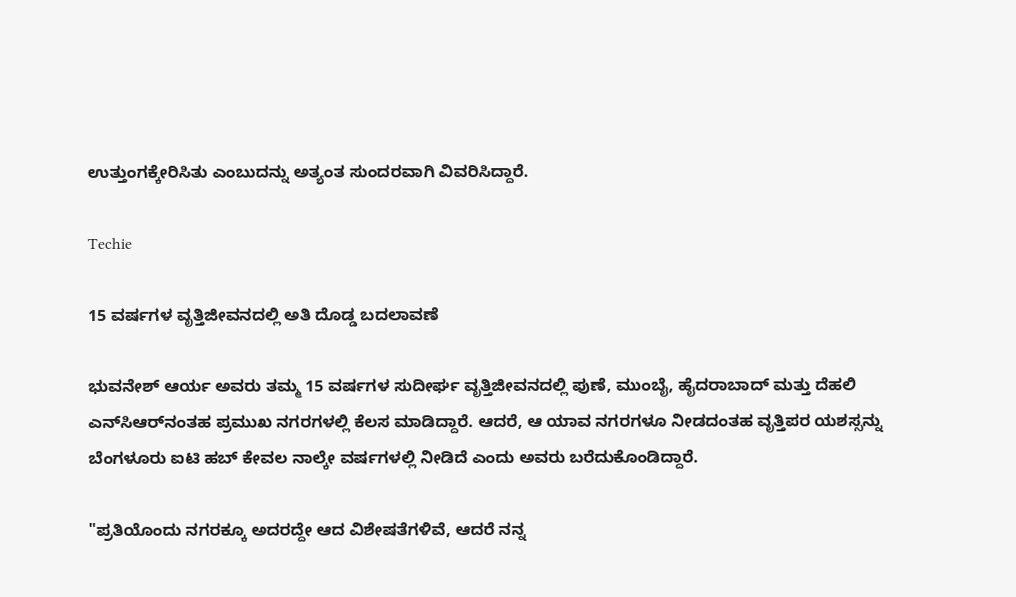ಉತ್ತುಂಗಕ್ಕೇರಿಸಿತು ಎಂಬುದನ್ನು ಅತ್ಯಂತ ಸುಂದರವಾಗಿ ವಿವರಿಸಿದ್ದಾರೆ.

Techie

15 ವರ್ಷಗಳ ವೃತ್ತಿಜೀವನದಲ್ಲಿ ಅತಿ ದೊಡ್ಡ ಬದಲಾವಣೆ

ಭುವನೇಶ್ ಆರ್ಯ ಅವರು ತಮ್ಮ 15 ವರ್ಷಗಳ ಸುದೀರ್ಘ ವೃತ್ತಿಜೀವನದಲ್ಲಿ ಪುಣೆ, ಮುಂಬೈ, ಹೈದರಾಬಾದ್ ಮತ್ತು ದೆಹಲಿ ಎನ್‌ಸಿಆರ್‌ನಂತಹ ಪ್ರಮುಖ ನಗರಗಳಲ್ಲಿ ಕೆಲಸ ಮಾಡಿದ್ದಾರೆ. ಆದರೆ, ಆ ಯಾವ ನಗರಗಳೂ ನೀಡದಂತಹ ವೃತ್ತಿಪರ ಯಶಸ್ಸನ್ನು ಬೆಂಗಳೂರು ಐಟಿ ಹಬ್ ಕೇವಲ ನಾಲ್ಕೇ ವರ್ಷಗಳಲ್ಲಿ ನೀಡಿದೆ ಎಂದು ಅವರು ಬರೆದುಕೊಂಡಿದ್ದಾರೆ.

"ಪ್ರತಿಯೊಂದು ನಗರಕ್ಕೂ ಅದರದ್ದೇ ಆದ ವಿಶೇಷತೆಗಳಿವೆ, ಆದರೆ ನನ್ನ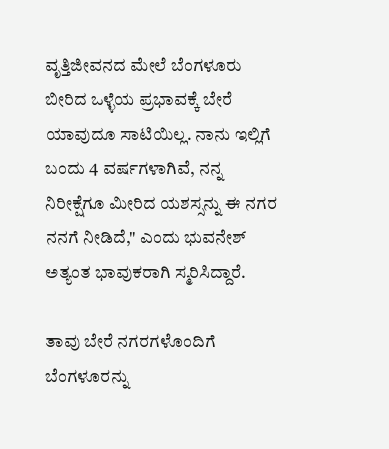ವೃತ್ತಿಜೀವನದ ಮೇಲೆ ಬೆಂಗಳೂರು ಬೀರಿದ ಒಳ್ಳೆಯ ಪ್ರಭಾವಕ್ಕೆ ಬೇರೆ ಯಾವುದೂ ಸಾಟಿಯಿಲ್ಲ. ನಾನು ಇಲ್ಲಿಗೆ ಬಂದು 4 ವರ್ಷಗಳಾಗಿವೆ, ನನ್ನ ನಿರೀಕ್ಷೆಗೂ ಮೀರಿದ ಯಶಸ್ಸನ್ನು ಈ ನಗರ ನನಗೆ ನೀಡಿದೆ," ಎಂದು ಭುವನೇಶ್ ಅತ್ಯಂತ ಭಾವುಕರಾಗಿ ಸ್ಮರಿಸಿದ್ದಾರೆ.

ತಾವು ಬೇರೆ ನಗರಗಳೊಂದಿಗೆ ಬೆಂಗಳೂರನ್ನು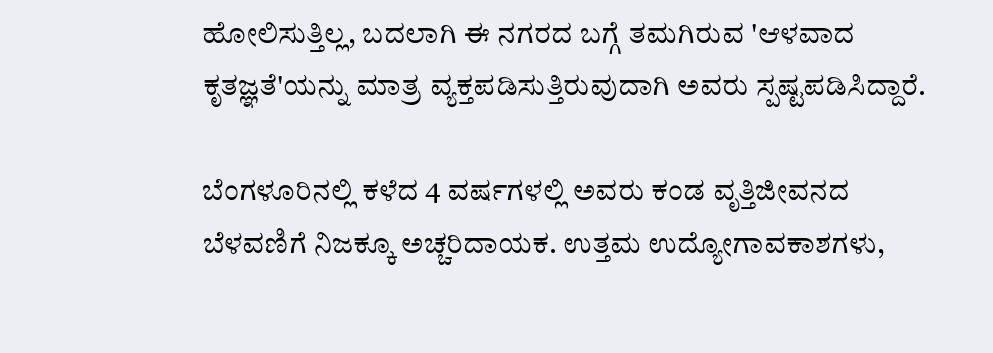ಹೋಲಿಸುತ್ತಿಲ್ಲ, ಬದಲಾಗಿ ಈ ನಗರದ ಬಗ್ಗೆ ತಮಗಿರುವ 'ಆಳವಾದ ಕೃತಜ್ಞತೆ'ಯನ್ನು ಮಾತ್ರ ವ್ಯಕ್ತಪಡಿಸುತ್ತಿರುವುದಾಗಿ ಅವರು ಸ್ಪಷ್ಟಪಡಿಸಿದ್ದಾರೆ.

ಬೆಂಗಳೂರಿನಲ್ಲಿ ಕಳೆದ 4 ವರ್ಷಗಳಲ್ಲಿ ಅವರು ಕಂಡ ವೃತ್ತಿಜೀವನದ ಬೆಳವಣಿಗೆ ನಿಜಕ್ಕೂ ಅಚ್ಚರಿದಾಯಕ. ಉತ್ತಮ ಉದ್ಯೋಗಾವಕಾಶಗಳು,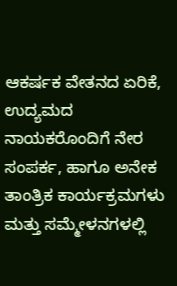ಆಕರ್ಷಕ ವೇತನದ ಏರಿಕೆ, ಉದ್ಯಮದ ನಾಯಕರೊಂದಿಗೆ ನೇರ ಸಂಪರ್ಕ, ಹಾಗೂ ಅನೇಕ ತಾಂತ್ರಿಕ ಕಾರ್ಯಕ್ರಮಗಳು ಮತ್ತು ಸಮ್ಮೇಳನಗಳಲ್ಲಿ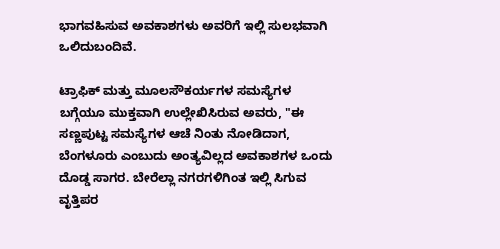ಭಾಗವಹಿಸುವ ಅವಕಾಶಗಳು ಅವರಿಗೆ ಇಲ್ಲಿ ಸುಲಭವಾಗಿ ಒಲಿದುಬಂದಿವೆ.

ಟ್ರಾಫಿಕ್ ಮತ್ತು ಮೂಲಸೌಕರ್ಯಗಳ ಸಮಸ್ಯೆಗಳ ಬಗ್ಗೆಯೂ ಮುಕ್ತವಾಗಿ ಉಲ್ಲೇಖಿಸಿರುವ ಅವರು, "ಈ ಸಣ್ಣಪುಟ್ಟ ಸಮಸ್ಯೆಗಳ ಆಚೆ ನಿಂತು ನೋಡಿದಾಗ, ಬೆಂಗಳೂರು ಎಂಬುದು ಅಂತ್ಯವಿಲ್ಲದ ಅವಕಾಶಗಳ ಒಂದು ದೊಡ್ಡ ಸಾಗರ. ಬೇರೆಲ್ಲಾ ನಗರಗಳಿಗಿಂತ ಇಲ್ಲಿ ಸಿಗುವ ವೃತ್ತಿಪರ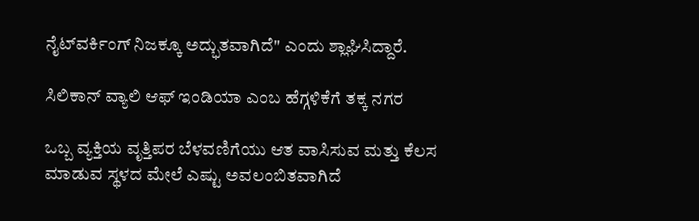ನೈಟ್‌ವರ್ಕಿಂಗ್ ನಿಜಕ್ಕೂ ಅದ್ಭುತವಾಗಿದೆ" ಎಂದು ಶ್ಲಾಘಿಸಿದ್ದಾರೆ.

ಸಿಲಿಕಾನ್ ವ್ಯಾಲಿ ಆಫ್ ಇಂಡಿಯಾ ಎಂಬ ಹೆಗ್ಗಳಿಕೆಗೆ ತಕ್ಕ ನಗರ

ಒಬ್ಬ ವ್ಯಕ್ತಿಯ ವೃತ್ತಿಪರ ಬೆಳವಣಿಗೆಯು ಆತ ವಾಸಿಸುವ ಮತ್ತು ಕೆಲಸ ಮಾಡುವ ಸ್ಥಳದ ಮೇಲೆ ಎಷ್ಟು ಅವಲಂಬಿತವಾಗಿದೆ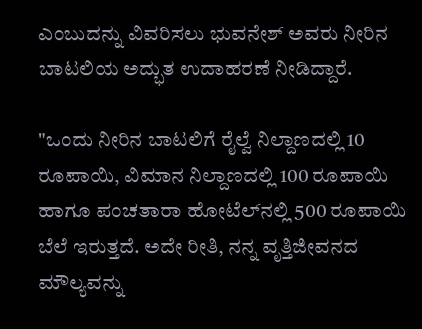ಎಂಬುದನ್ನು ವಿವರಿಸಲು ಭುವನೇಶ್ ಅವರು ನೀರಿನ ಬಾಟಲಿಯ ಅದ್ಭುತ ಉದಾಹರಣೆ ನೀಡಿದ್ದಾರೆ.

"ಒಂದು ನೀರಿನ ಬಾಟಲಿಗೆ ರೈಲ್ವೆ ನಿಲ್ದಾಣದಲ್ಲಿ 10 ರೂಪಾಯಿ, ವಿಮಾನ ನಿಲ್ದಾಣದಲ್ಲಿ 100 ರೂಪಾಯಿ ಹಾಗೂ ಪಂಚತಾರಾ ಹೋಟೆಲ್‌ನಲ್ಲಿ 500 ರೂಪಾಯಿ ಬೆಲೆ ಇರುತ್ತದೆ. ಅದೇ ರೀತಿ, ನನ್ನ ವೃತ್ತಿಜೀವನದ ಮೌಲ್ಯವನ್ನು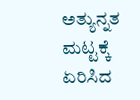ಅತ್ಯುನ್ನತ ಮಟ್ಟಕ್ಕೆ ಏರಿಸಿದ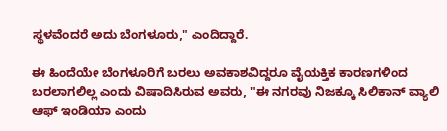ಸ್ಥಳವೆಂದರೆ ಅದು ಬೆಂಗಳೂರು," ಎಂದಿದ್ದಾರೆ.

ಈ ಹಿಂದೆಯೇ ಬೆಂಗಳೂರಿಗೆ ಬರಲು ಅವಕಾಶವಿದ್ದರೂ ವೈಯಕ್ತಿಕ ಕಾರಣಗಳಿಂದ ಬರಲಾಗಲಿಲ್ಲ ಎಂದು ವಿಷಾದಿಸಿರುವ ಅವರು, "ಈ ನಗರವು ನಿಜಕ್ಕೂ ಸಿಲಿಕಾನ್ ವ್ಯಾಲಿ ಆಫ್ ಇಂಡಿಯಾ ಎಂದು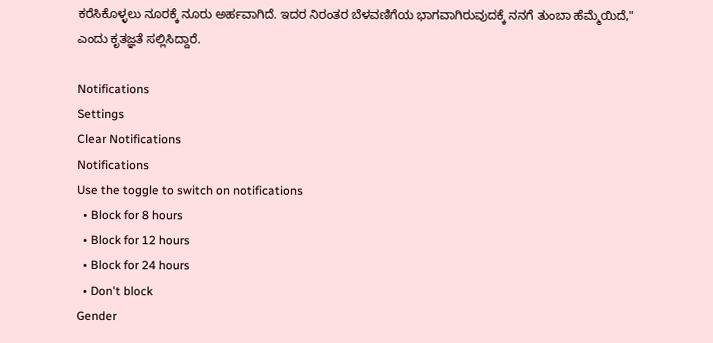ಕರೆಸಿಕೊಳ್ಳಲು ನೂರಕ್ಕೆ ನೂರು ಅರ್ಹವಾಗಿದೆ. ಇದರ ನಿರಂತರ ಬೆಳವಣಿಗೆಯ ಭಾಗವಾಗಿರುವುದಕ್ಕೆ ನನಗೆ ತುಂಬಾ ಹೆಮ್ಮೆಯಿದೆ," ಎಂದು ಕೃತಜ್ಞತೆ ಸಲ್ಲಿಸಿದ್ದಾರೆ.

Notifications
Settings
Clear Notifications
Notifications
Use the toggle to switch on notifications
  • Block for 8 hours
  • Block for 12 hours
  • Block for 24 hours
  • Don't block
Gender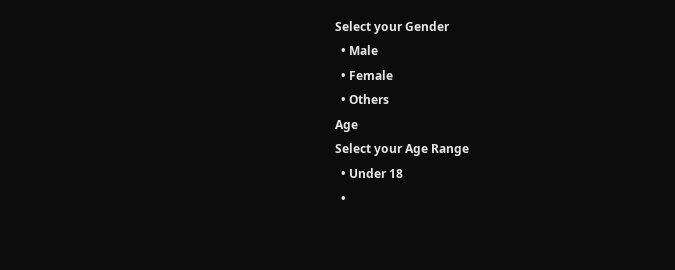Select your Gender
  • Male
  • Female
  • Others
Age
Select your Age Range
  • Under 18
  •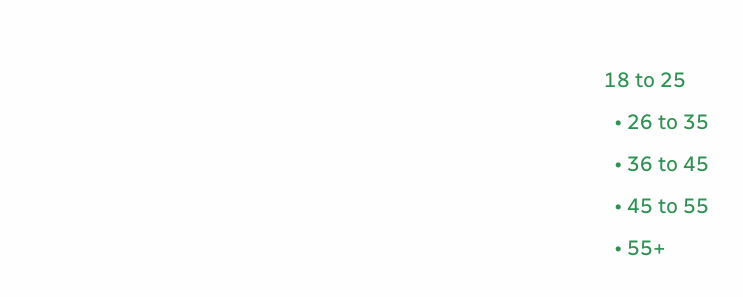18 to 25
  • 26 to 35
  • 36 to 45
  • 45 to 55
  • 55+